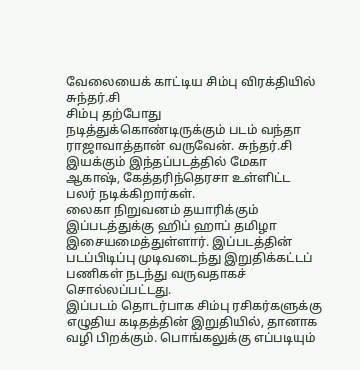வேலையைக் காட்டிய சிம்பு விரக்தியில் சுந்தர்.சி
சிம்பு தற்போது நடித்துக்கொண்டிருக்கும் படம் வந்தா ராஜாவாத்தான் வருவேன். சுந்தர்.சி இயக்கும் இந்தப்படத்தில் மேகா ஆகாஷ், கேத்தரிந்தெரசா உள்ளிட்ட பலர் நடிக்கிறார்கள்.
லைகா நிறுவனம் தயாரிக்கும் இப்படத்துக்கு ஹிப் ஹாப் தமிழா இசையமைத்துள்ளார். இப்படத்தின் படப்பிடிப்பு முடிவடைந்து இறுதிக்கட்டப் பணிகள் நடந்து வருவதாகச் சொல்லப்பட்டது.
இப்படம் தொடர்பாக சிம்பு ரசிகர்களுக்கு எழுதிய கடிதத்தின் இறுதியில், தானாக வழி பிறக்கும். பொங்கலுக்கு எப்படியும்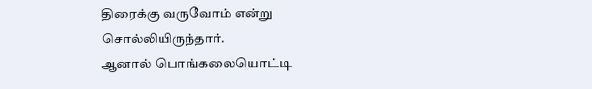திரைக்கு வருவோம் என்று சொல்லியிருந்தார்.
ஆனால் பொங்கலையொட்டி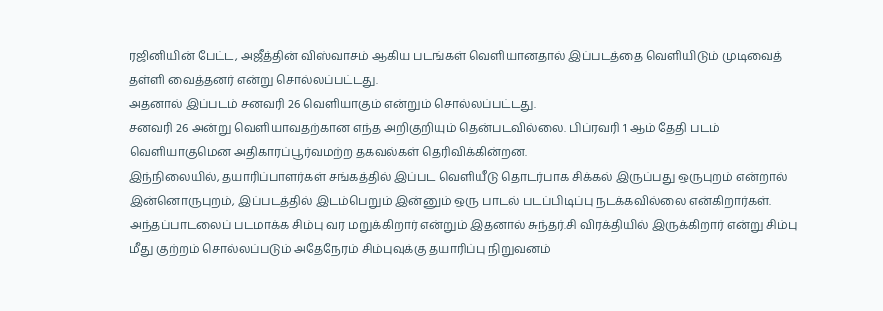ரஜினியின் பேட்ட, அஜீத்தின் விஸ்வாசம் ஆகிய படங்கள் வெளியானதால் இப்படத்தை வெளியிடும் முடிவைத் தள்ளி வைத்தனர் என்று சொல்லப்பட்டது.
அதனால் இப்படம் சனவரி 26 வெளியாகும் என்றும் சொல்லப்பட்டது.
சனவரி 26 அன்று வெளியாவதற்கான எந்த அறிகுறியும் தென்படவில்லை. பிப்ரவரி 1 ஆம் தேதி படம் வெளியாகுமென அதிகாரப்பூர்வமற்ற தகவல்கள் தெரிவிக்கின்றன.
இந்நிலையில், தயாரிப்பாளர்கள் சங்கத்தில் இப்பட வெளியீடு தொடர்பாக சிக்கல் இருப்பது ஒருபுறம் என்றால் இன்னொருபுறம், இப்படத்தில் இடம்பெறும் இன்னும் ஒரு பாடல் படப்பிடிப்பு நடக்கவில்லை என்கிறார்கள்.
அந்தப்பாடலைப் படமாக்க சிம்பு வர மறுக்கிறார் என்றும் இதனால் சுந்தர்.சி விரக்தியில் இருக்கிறார் என்று சிம்பு மீது குற்றம் சொல்லப்படும் அதேநேரம் சிம்புவுக்கு தயாரிப்பு நிறுவனம்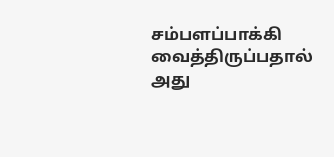சம்பளப்பாக்கி வைத்திருப்பதால் அது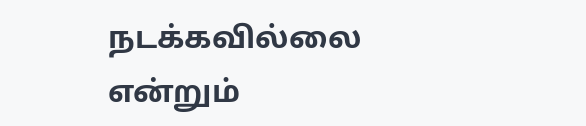நடக்கவில்லை என்றும்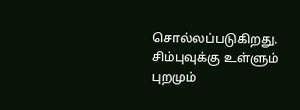சொல்லப்படுகிறது.
சிம்புவுக்கு உள்ளும் புறமும்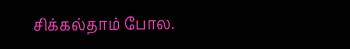சிக்கல்தாம் போல.